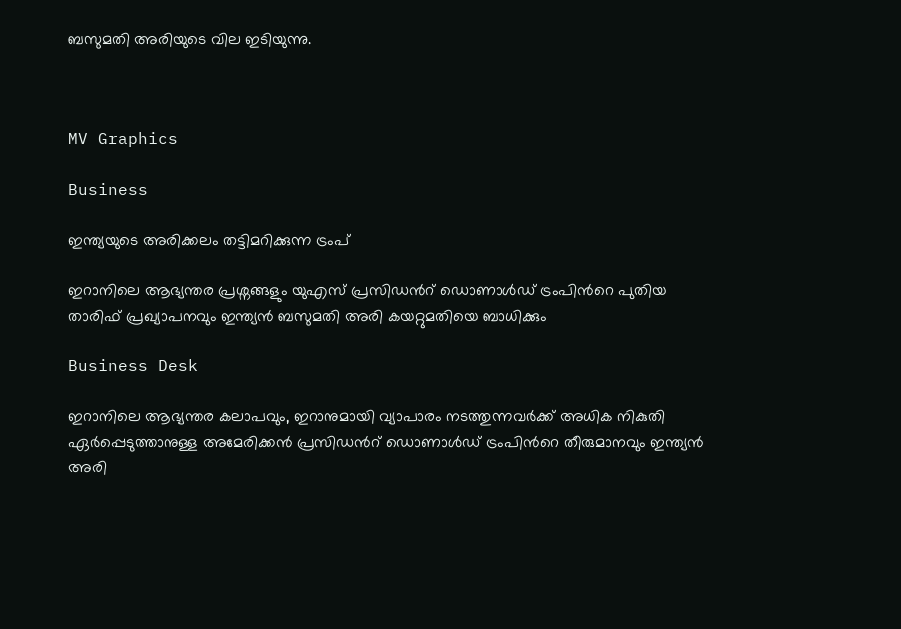ബസുമതി അരിയുടെ വില ഇടിയുന്നു.



MV Graphics

Business

ഇന്ത്യയുടെ അരിക്കലം തട്ടിമറിക്കുന്ന ട്രംപ്

ഇറാനിലെ ആഭ്യന്തര പ്രശ്നങ്ങളും യുഎസ് പ്രസിഡന്‍റ് ഡൊണാൾഡ് ട്രംപിന്‍റെ പുതിയ താരിഫ് പ്രഖ്യാപനവും ഇന്ത്യൻ ബസുമതി അരി കയറ്റുമതിയെ ബാധിക്കും

Business Desk

ഇറാനിലെ ആഭ്യന്തര കലാപവും, ഇറാനുമായി വ്യാപാരം നടത്തുന്നവർക്ക് അധിക നികുതി ഏർപ്പെടുത്താനുള്ള അമേരിക്കൻ പ്രസിഡന്‍റ് ഡൊണാൾഡ് ട്രംപിന്‍റെ തീരുമാനവും ഇന്ത്യൻ അരി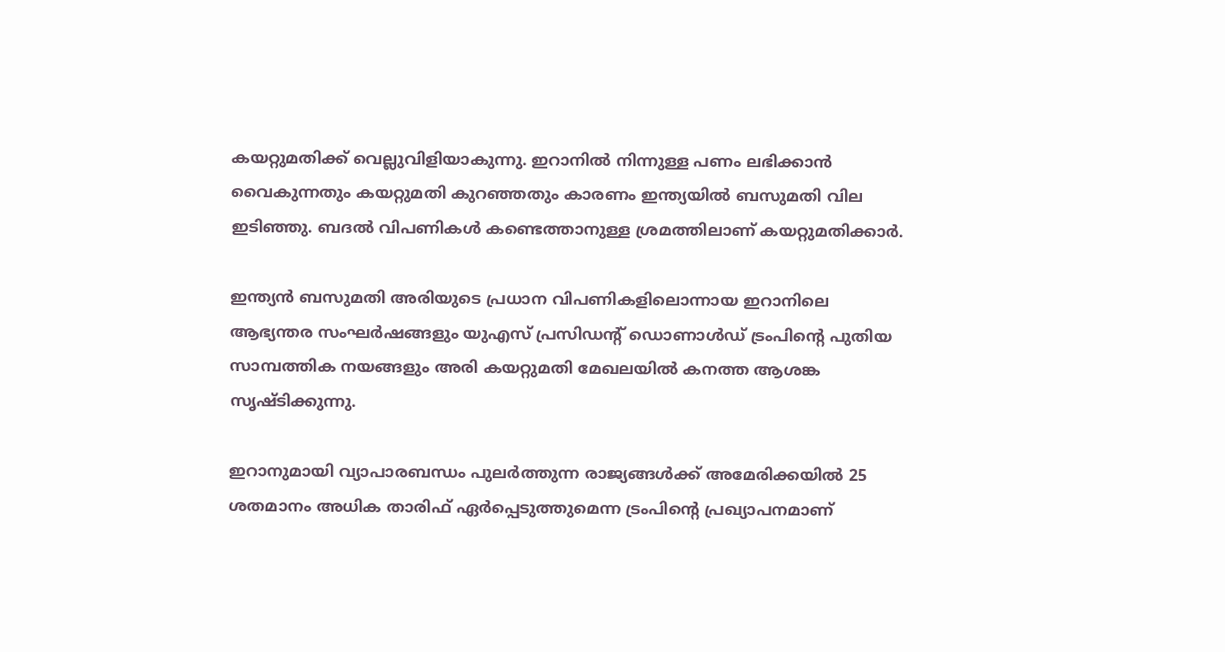കയറ്റുമതിക്ക് വെല്ലുവിളിയാകുന്നു. ഇറാനിൽ നിന്നുള്ള പണം ലഭിക്കാൻ വൈകുന്നതും കയറ്റുമതി കുറഞ്ഞതും കാരണം ഇന്ത്യയിൽ ബസുമതി വില ഇടിഞ്ഞു. ബദൽ വിപണികൾ കണ്ടെത്താനുള്ള ശ്രമത്തിലാണ് കയറ്റുമതിക്കാർ.

ഇന്ത്യൻ ബസുമതി അരിയുടെ പ്രധാന വിപണികളിലൊന്നായ ഇറാനിലെ ആഭ്യന്തര സംഘർഷങ്ങളും യുഎസ് പ്രസിഡന്‍റ് ഡൊണാൾഡ് ട്രംപിന്‍റെ പുതിയ സാമ്പത്തിക നയങ്ങളും അരി കയറ്റുമതി മേഖലയിൽ കനത്ത ആശങ്ക സൃഷ്ടിക്കുന്നു.

ഇറാനുമായി വ്യാപാരബന്ധം പുലർത്തുന്ന രാജ്യങ്ങൾക്ക് അമേരിക്കയിൽ 25 ശതമാനം അധിക താരിഫ് ഏർപ്പെടുത്തുമെന്ന ട്രംപിന്‍റെ പ്രഖ്യാപനമാണ്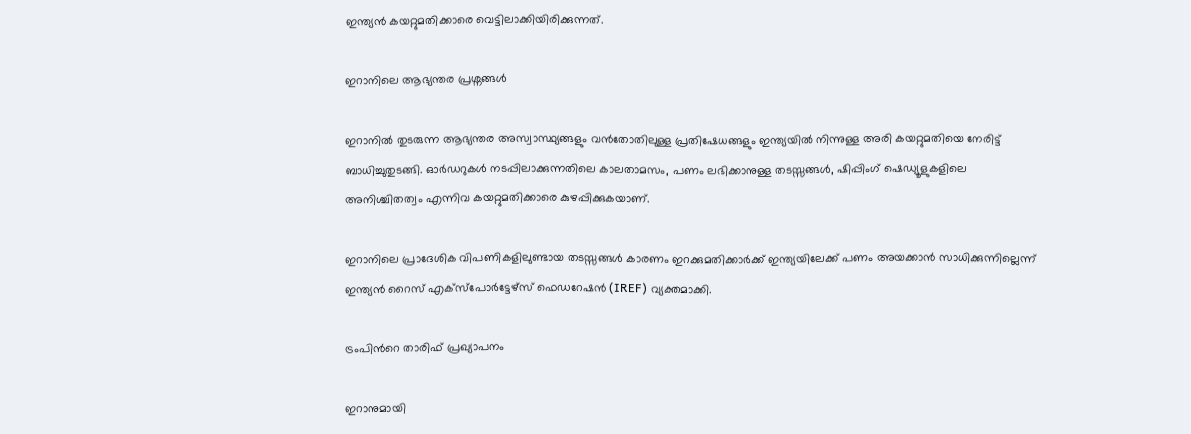ഇന്ത്യൻ കയറ്റുമതിക്കാരെ വെട്ടിലാക്കിയിരിക്കുന്നത്.

ഇറാനിലെ ആഭ്യന്തര പ്രശ്നങ്ങൾ

ഇറാനിൽ തുടരുന്ന ആഭ്യന്തര അസ്വാസ്ഥ്യങ്ങളും വൻതോതിലുള്ള പ്രതിഷേധങ്ങളും ഇന്ത്യയിൽ നിന്നുള്ള അരി കയറ്റുമതിയെ നേരിട്ട് ബാധിച്ചുതുടങ്ങി. ഓർഡറുകൾ നടപ്പിലാക്കുന്നതിലെ കാലതാമസം, പണം ലഭിക്കാനുള്ള തടസ്സങ്ങൾ, ഷിപ്പിംഗ് ഷെഡ്യൂളുകളിലെ അനിശ്ചിതത്വം എന്നിവ കയറ്റുമതിക്കാരെ കുഴപ്പിക്കുകയാണ്.

ഇറാനിലെ പ്രാദേശിക വിപണികളിലുണ്ടായ തടസ്സങ്ങൾ കാരണം ഇറക്കുമതിക്കാർക്ക് ഇന്ത്യയിലേക്ക് പണം അയക്കാൻ സാധിക്കുന്നില്ലെന്ന് ഇന്ത്യൻ റൈസ് എക്‌സ്‌പോർട്ടേഴ്‌സ് ഫെഡറേഷൻ (IREF) വ്യക്തമാക്കി.

ട്രംപിന്‍റെ താരിഫ് പ്രഖ്യാപനം

ഇറാനുമായി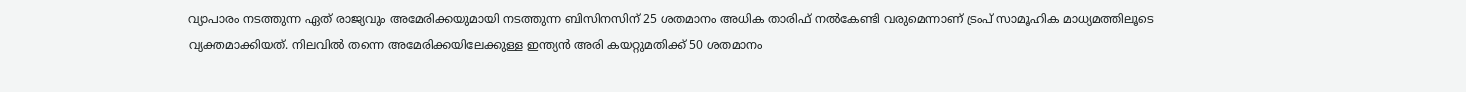വ്യാപാരം നടത്തുന്ന ഏത് രാജ്യവും അമേരിക്കയുമായി നടത്തുന്ന ബിസിനസിന് 25 ശതമാനം അധിക താരിഫ് നൽകേണ്ടി വരുമെന്നാണ് ട്രംപ് സാമൂഹിക മാധ്യമത്തിലൂടെ വ്യക്തമാക്കിയത്. നിലവിൽ തന്നെ അമേരിക്കയിലേക്കുള്ള ഇന്ത്യൻ അരി കയറ്റുമതിക്ക് 50 ശതമാനം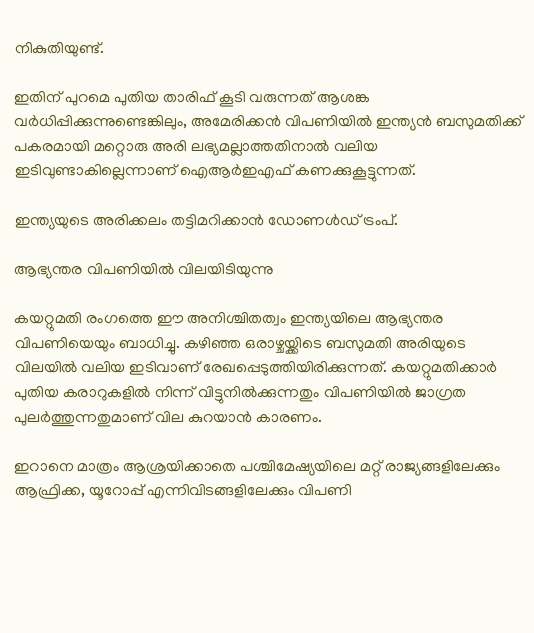നികുതിയുണ്ട്.

ഇതിന് പുറമെ പുതിയ താരിഫ് കൂടി വരുന്നത് ആശങ്ക വർധിപ്പിക്കുന്നുണ്ടെങ്കിലും, അമേരിക്കൻ വിപണിയിൽ ഇന്ത്യൻ ബസുമതിക്ക് പകരമായി മറ്റൊരു അരി ലഭ്യമല്ലാത്തതിനാൽ വലിയ ഇടിവുണ്ടാകില്ലെന്നാണ് ഐആർഇഎഫ് കണക്കുകൂട്ടുന്നത്.

ഇന്ത്യയുടെ അരിക്കലം തട്ടിമറിക്കാൻ ഡോണൾഡ് ട്രംപ്.

ആഭ്യന്തര വിപണിയിൽ വിലയിടിയുന്നു

കയറ്റുമതി രംഗത്തെ ഈ അനിശ്ചിതത്വം ഇന്ത്യയിലെ ആഭ്യന്തര വിപണിയെയും ബാധിച്ചു. കഴിഞ്ഞ ഒരാഴ്ചയ്ക്കിടെ ബസുമതി അരിയുടെ വിലയിൽ വലിയ ഇടിവാണ് രേഖപ്പെടുത്തിയിരിക്കുന്നത്. കയറ്റുമതിക്കാർ പുതിയ കരാറുകളിൽ നിന്ന് വിട്ടുനിൽക്കുന്നതും വിപണിയിൽ ജാഗ്രത പുലർത്തുന്നതുമാണ് വില കുറയാൻ കാരണം.

ഇറാനെ മാത്രം ആശ്രയിക്കാതെ പശ്ചിമേഷ്യയിലെ മറ്റ് രാജ്യങ്ങളിലേക്കും ആഫ്രിക്ക, യൂറോപ്പ് എന്നിവിടങ്ങളിലേക്കും വിപണി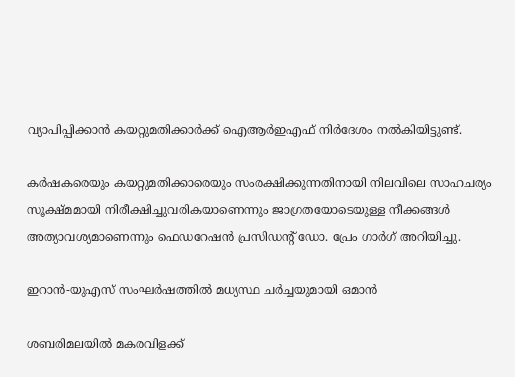വ്യാപിപ്പിക്കാൻ കയറ്റുമതിക്കാർക്ക് ഐആർഇഎഫ് നിർദേശം നൽകിയിട്ടുണ്ട്.

കർഷകരെയും കയറ്റുമതിക്കാരെയും സംരക്ഷിക്കുന്നതിനായി നിലവിലെ സാഹചര്യം സൂക്ഷ്മമായി നിരീക്ഷിച്ചുവരികയാണെന്നും ജാഗ്രതയോടെയുള്ള നീക്കങ്ങൾ അത്യാവശ്യമാണെന്നും ഫെഡറേഷൻ പ്രസിഡന്‍റ് ഡോ. പ്രേം ഗാർഗ് അറിയിച്ചു.

ഇറാൻ-യുഎസ് സംഘർഷത്തിൽ മധ്യസ്ഥ ചർച്ചയുമായി ഒമാൻ

ശബരിമലയിൽ മകരവിളക്ക്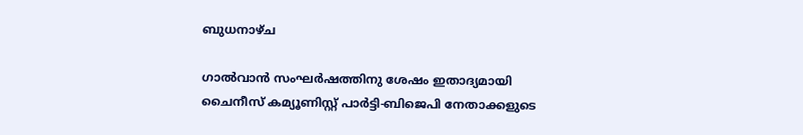ബുധനാഴ്ച

ഗാൽവാൻ സംഘർഷത്തിനു ശേഷം ഇതാദ്യമായി ചൈനീസ് കമ്യൂണിസ്റ്റ് പാർട്ടി-ബിജെപി നേതാക്കളുടെ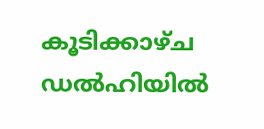കൂടിക്കാഴ്ച ഡൽഹിയിൽ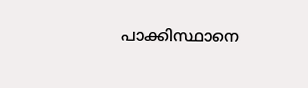പാക്കിസ്ഥാനെ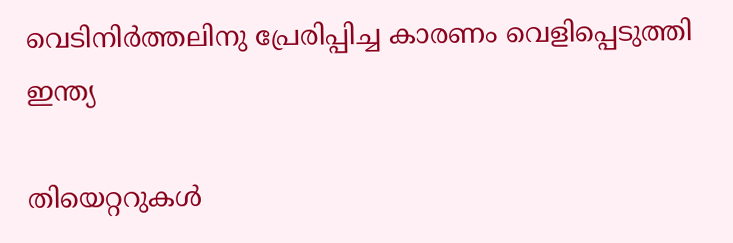വെടിനിർത്തലിനു പ്രേരിപ്പിച്ച കാരണം വെളിപ്പെടുത്തി ഇന്ത്യ

തിയെറ്ററുകൾ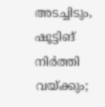അടച്ചിടും, ഷൂട്ടിങ് നിർത്തി വയ്ക്കും;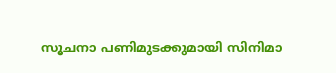സൂചനാ പണിമുടക്കുമായി സിനിമാ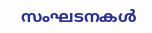സംഘടനകൾ